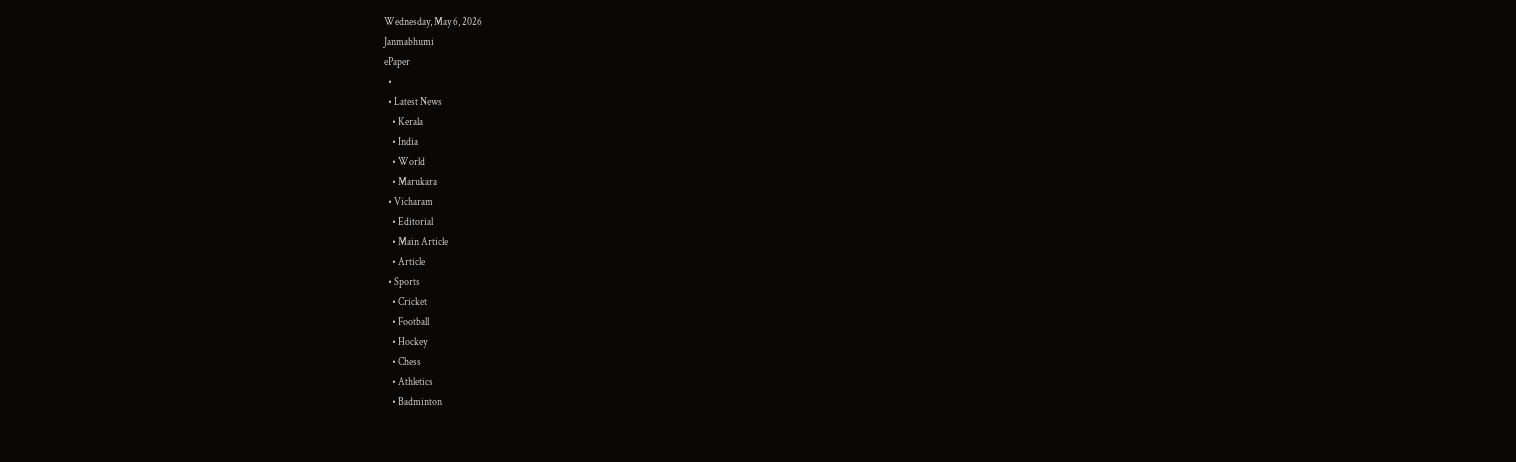Wednesday, May 6, 2026
Janmabhumi
ePaper
  •
  • Latest News
    • Kerala
    • India
    • World
    • Marukara
  • Vicharam
    • Editorial
    • Main Article
    • Article
  • Sports
    • Cricket
    • Football
    • Hockey
    • Chess
    • Athletics
    • Badminton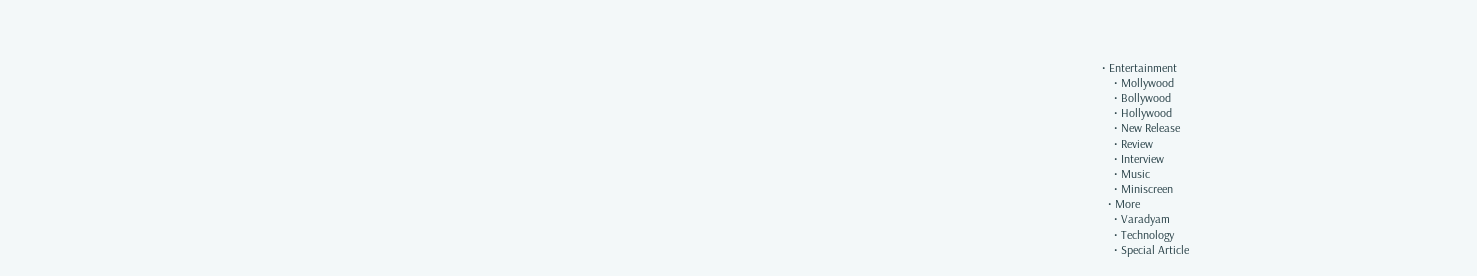• Entertainment
    • Mollywood
    • Bollywood
    • Hollywood
    • New Release
    • Review
    • Interview
    • Music
    • Miniscreen
  • More
    • Varadyam
    • Technology
    • Special Article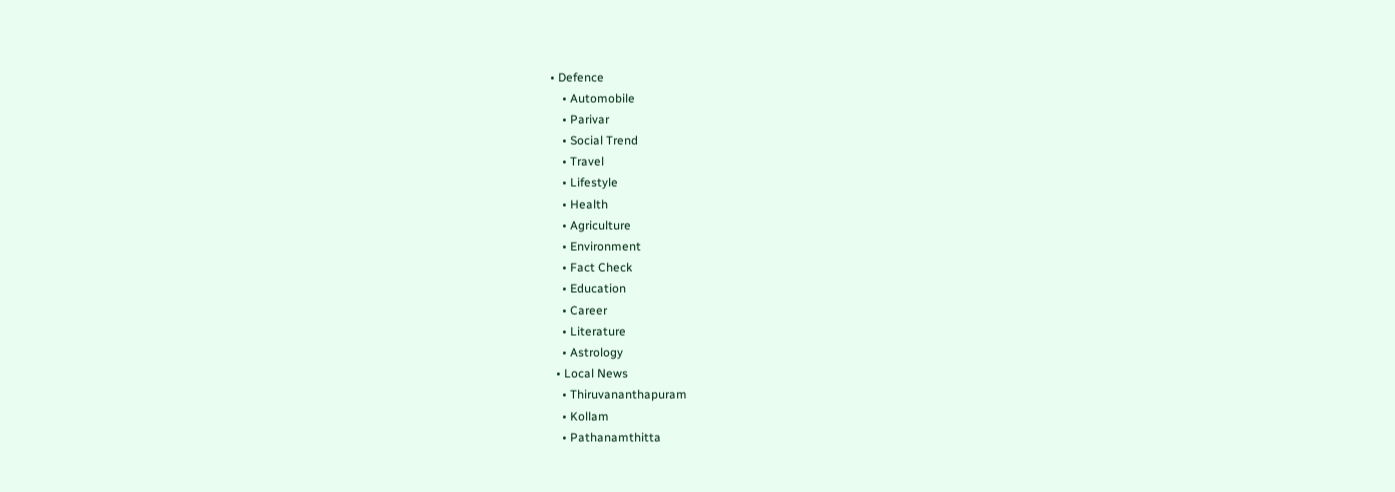• Defence
    • Automobile
    • Parivar
    • Social Trend
    • Travel
    • Lifestyle
    • Health
    • Agriculture
    • Environment
    • Fact Check
    • Education
    • Career
    • Literature
    • Astrology
  • Local News
    • Thiruvananthapuram
    • Kollam
    • Pathanamthitta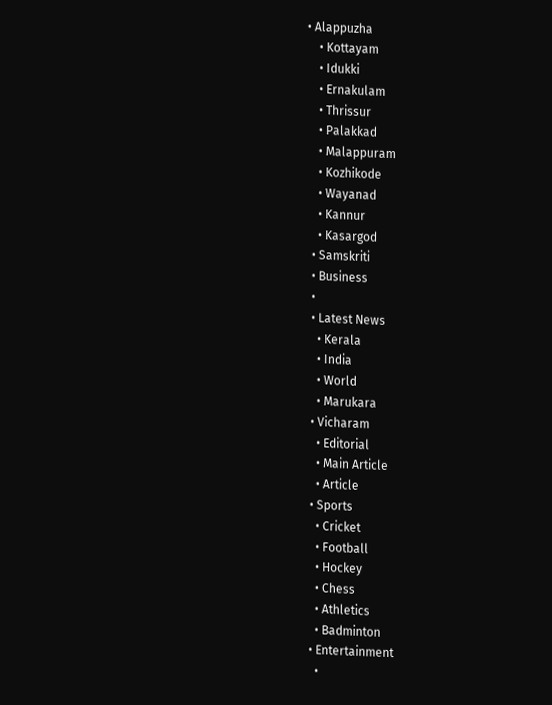• Alappuzha
    • Kottayam
    • Idukki
    • Ernakulam
    • Thrissur
    • Palakkad
    • Malappuram
    • Kozhikode
    • Wayanad
    • Kannur
    • Kasargod
  • Samskriti
  • Business
  •
  • Latest News
    • Kerala
    • India
    • World
    • Marukara
  • Vicharam
    • Editorial
    • Main Article
    • Article
  • Sports
    • Cricket
    • Football
    • Hockey
    • Chess
    • Athletics
    • Badminton
  • Entertainment
    •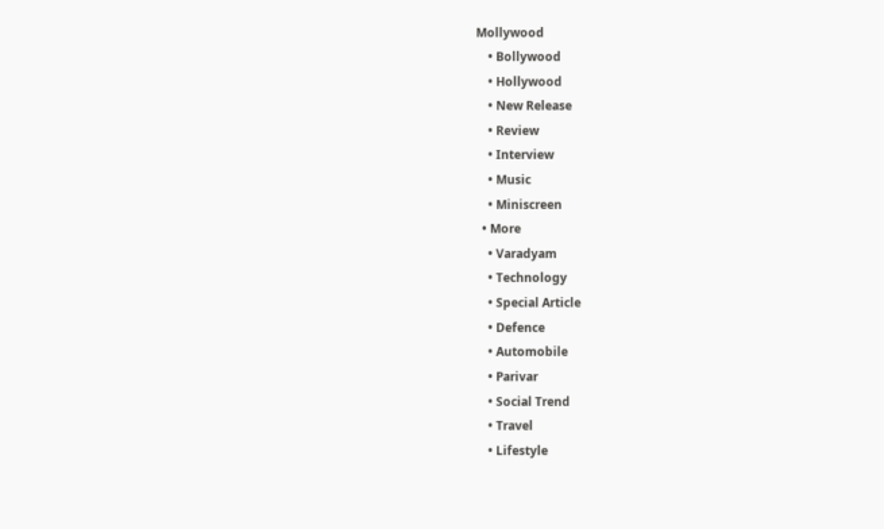Mollywood
    • Bollywood
    • Hollywood
    • New Release
    • Review
    • Interview
    • Music
    • Miniscreen
  • More
    • Varadyam
    • Technology
    • Special Article
    • Defence
    • Automobile
    • Parivar
    • Social Trend
    • Travel
    • Lifestyle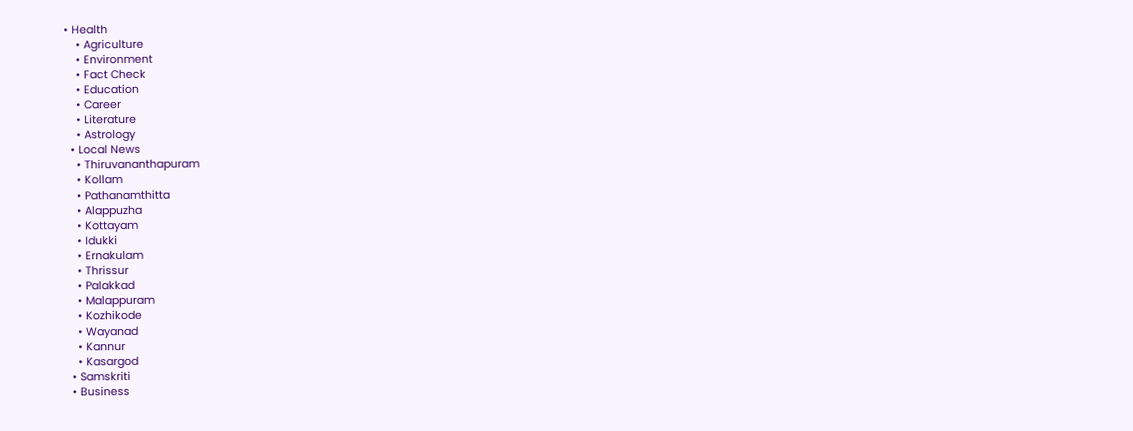• Health
    • Agriculture
    • Environment
    • Fact Check
    • Education
    • Career
    • Literature
    • Astrology
  • Local News
    • Thiruvananthapuram
    • Kollam
    • Pathanamthitta
    • Alappuzha
    • Kottayam
    • Idukki
    • Ernakulam
    • Thrissur
    • Palakkad
    • Malappuram
    • Kozhikode
    • Wayanad
    • Kannur
    • Kasargod
  • Samskriti
  • Business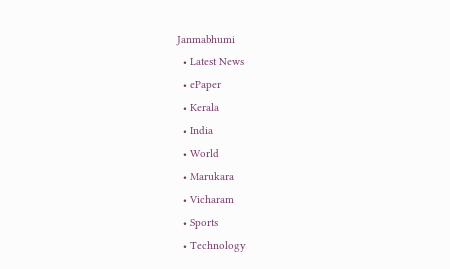Janmabhumi
  • Latest News
  • ePaper
  • Kerala
  • India
  • World
  • Marukara
  • Vicharam
  • Sports
  • Technology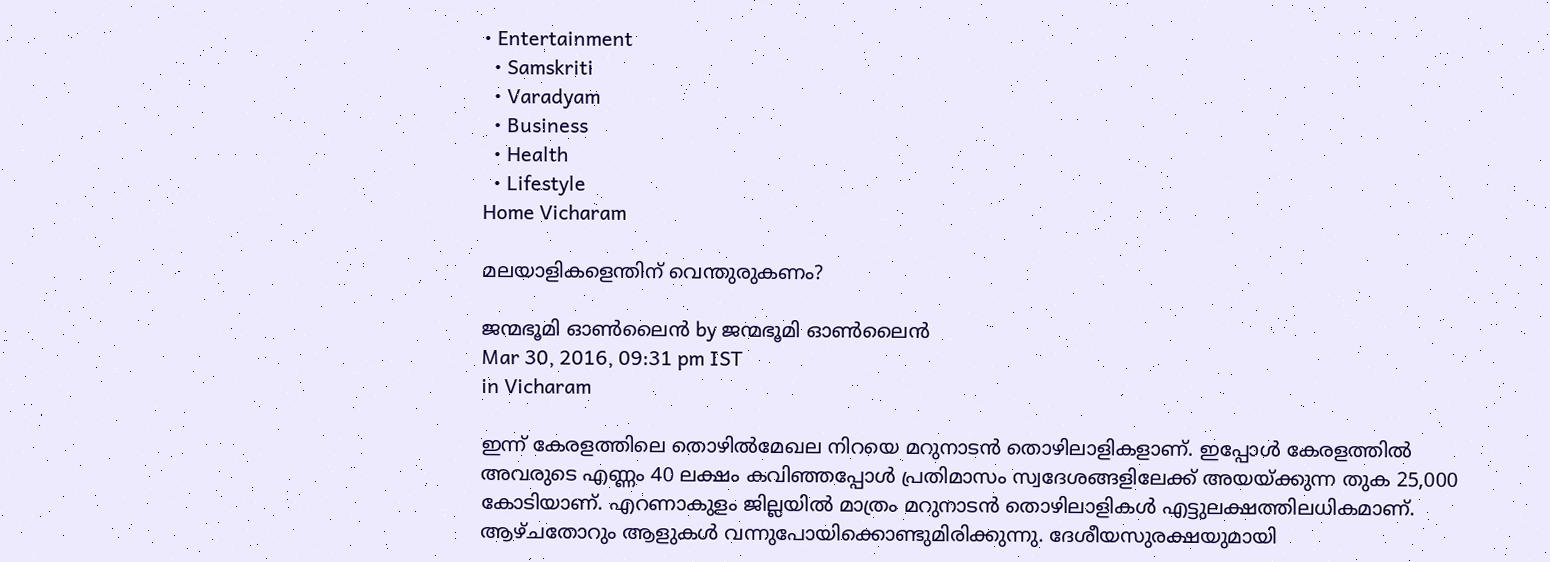• Entertainment
  • Samskriti
  • Varadyam
  • Business
  • Health
  • Lifestyle
Home Vicharam

മലയാളികളെന്തിന് വെന്തുരുകണം?

ജന്മഭൂമി ഓണ്‍ലൈന്‍ by ജന്മഭൂമി ഓണ്‍ലൈന്‍
Mar 30, 2016, 09:31 pm IST
in Vicharam

ഇന്ന് കേരളത്തിലെ തൊഴില്‍മേഖല നിറയെ മറുനാടന്‍ തൊഴിലാളികളാണ്. ഇപ്പോള്‍ കേരളത്തില്‍ അവരുടെ എണ്ണം 40 ലക്ഷം കവിഞ്ഞപ്പോള്‍ പ്രതിമാസം സ്വദേശങ്ങളിലേക്ക് അയയ്‌ക്കുന്ന തുക 25,000 കോടിയാണ്. എറണാകുളം ജില്ലയില്‍ മാത്രം മറുനാടന്‍ തൊഴിലാളികള്‍ എട്ടുലക്ഷത്തിലധികമാണ്. ആഴ്ചതോറും ആളുകള്‍ വന്നുപോയിക്കൊണ്ടുമിരിക്കുന്നു. ദേശീയസുരക്ഷയുമായി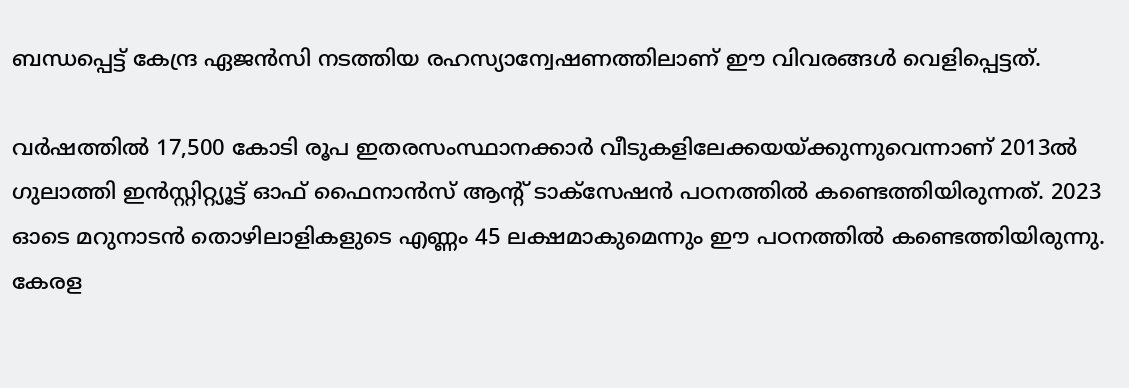ബന്ധപ്പെട്ട് കേന്ദ്ര ഏജന്‍സി നടത്തിയ രഹസ്യാന്വേഷണത്തിലാണ് ഈ വിവരങ്ങള്‍ വെളിപ്പെട്ടത്.

വര്‍ഷത്തില്‍ 17,500 കോടി രൂപ ഇതരസംസ്ഥാനക്കാര്‍ വീടുകളിലേക്കയയ്‌ക്കുന്നുവെന്നാണ് 2013ല്‍ ഗുലാത്തി ഇന്‍സ്റ്റിറ്റ്യൂട്ട് ഓഫ് ഫൈനാന്‍സ് ആന്റ് ടാക്‌സേഷന്‍ പഠനത്തില്‍ കണ്ടെത്തിയിരുന്നത്. 2023 ഓടെ മറുനാടന്‍ തൊഴിലാളികളുടെ എണ്ണം 45 ലക്ഷമാകുമെന്നും ഈ പഠനത്തില്‍ കണ്ടെത്തിയിരുന്നു. കേരള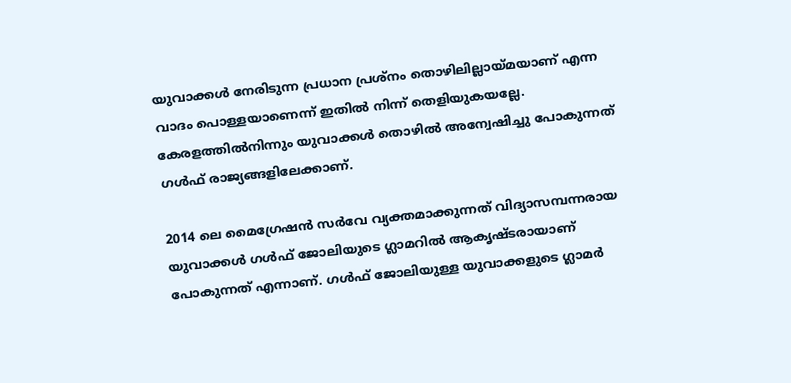യുവാക്കള്‍ നേരിടുന്ന പ്രധാന പ്രശ്‌നം തൊഴിലില്ലായ്‌മയാണ് എന്ന വാദം പൊള്ളയാണെന്ന് ഇതില്‍ നിന്ന് തെളിയുകയല്ലേ. കേരളത്തില്‍നിന്നും യുവാക്കള്‍ തൊഴില്‍ അന്വേഷിച്ചു പോകുന്നത് ഗള്‍ഫ് രാജ്യങ്ങളിലേക്കാണ്.

2014 ലെ മൈഗ്രേഷന്‍ സര്‍വേ വ്യക്തമാക്കുന്നത് വിദ്യാസമ്പന്നരായ യുവാക്കള്‍ ഗള്‍ഫ് ജോലിയുടെ ഗ്ലാമറില്‍ ആകൃഷ്ടരായാണ് പോകുന്നത് എന്നാണ്. ഗള്‍ഫ് ജോലിയുള്ള യുവാക്കളുടെ ഗ്ലാമര്‍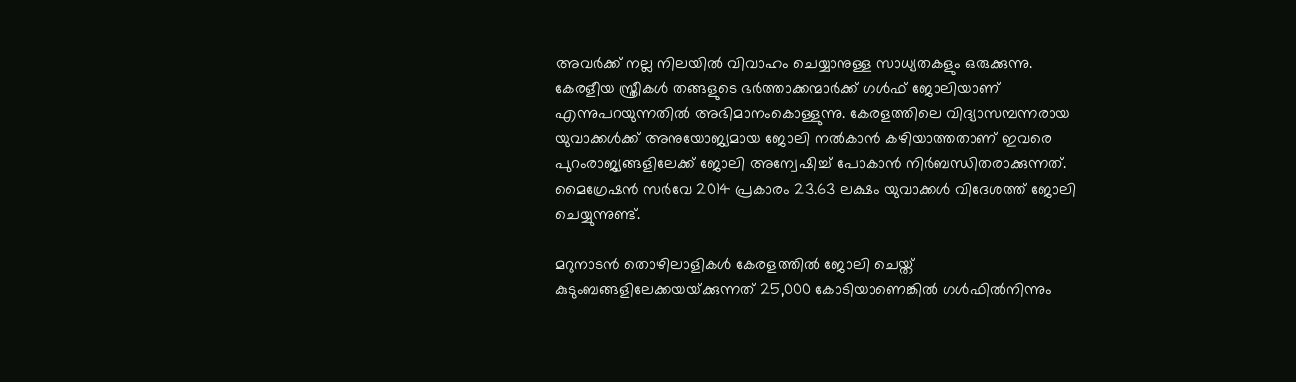അവര്‍ക്ക് നല്ല നിലയില്‍ വിവാഹം ചെയ്യാനുള്ള സാധ്യതകളും ഒരുക്കുന്നു. കേരളീയ സ്ത്രീകള്‍ തങ്ങളുടെ ഭര്‍ത്താക്കന്മാര്‍ക്ക് ഗള്‍ഫ് ജോലിയാണ് എന്നുപറയുന്നതില്‍ അഭിമാനംകൊള്ളുന്നു. കേരളത്തിലെ വിദ്യാസമ്പന്നരായ യുവാക്കള്‍ക്ക് അനുയോജ്യമായ ജോലി നല്‍കാന്‍ കഴിയാത്തതാണ് ഇവരെ പുറംരാജ്യങ്ങളിലേക്ക് ജോലി അന്വേഷിച്ച് പോകാന്‍ നിര്‍ബന്ധിതരാക്കുന്നത്. മൈഗ്രേഷന്‍ സര്‍വേ 2014 പ്രകാരം 23.63 ലക്ഷം യുവാക്കള്‍ വിദേശത്ത് ജോലി ചെയ്യുന്നുണ്ട്.

മറുനാടന്‍ തൊഴിലാളികള്‍ കേരളത്തില്‍ ജോലി ചെയ്ത് കുടുംബങ്ങളിലേക്കയയ്‌ക്കുന്നത് 25,000 കോടിയാണെങ്കില്‍ ഗള്‍ഫില്‍നിന്നും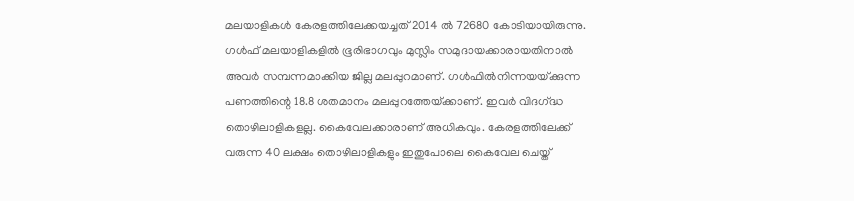മലയാളികള്‍ കേരളത്തിലേക്കയച്ചത് 2014 ല്‍ 72680 കോടിയായിരുന്നു. ഗള്‍ഫ് മലയാളികളില്‍ ഭൂരിഭാഗവും മുസ്ലിം സമുദായക്കാരായതിനാല്‍ അവര്‍ സമ്പന്നമാക്കിയ ജില്ല മലപ്പുറമാണ്. ഗള്‍ഫില്‍നിന്നയയ്‌ക്കുന്ന പണത്തിന്റെ 18.8 ശതമാനം മലപ്പുറത്തേയ്‌ക്കാണ്. ഇവര്‍ വിദഗ്‌ദ്ധ തൊഴിലാളികളല്ല. കൈവേലക്കാരാണ് അധികവും. കേരളത്തിലേക്ക് വരുന്ന 40 ലക്ഷം തൊഴിലാളികളും ഇതുപോലെ കൈവേല ചെയ്ത്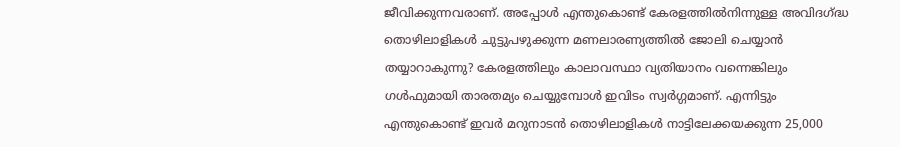ജീവിക്കുന്നവരാണ്. അപ്പോള്‍ എന്തുകൊണ്ട് കേരളത്തില്‍നിന്നുള്ള അവിദഗ്‌ദ്ധ തൊഴിലാളികള്‍ ചുട്ടുപഴുക്കുന്ന മണലാരണ്യത്തില്‍ ജോലി ചെയ്യാന്‍ തയ്യാറാകുന്നു? കേരളത്തിലും കാലാവസ്ഥാ വ്യതിയാനം വന്നെങ്കിലും ഗള്‍ഫുമായി താരതമ്യം ചെയ്യുമ്പോള്‍ ഇവിടം സ്വര്‍ഗ്ഗമാണ്. എന്നിട്ടും എന്തുകൊണ്ട് ഇവര്‍ മറുനാടന്‍ തൊഴിലാളികള്‍ നാട്ടിലേക്കയക്കുന്ന 25,000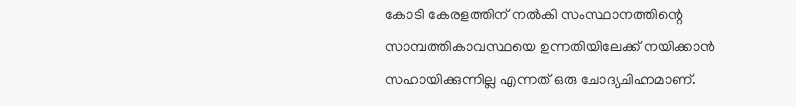കോടി കേരളത്തിന് നല്‍കി സംസ്ഥാനത്തിന്റെ സാമ്പത്തികാവസ്ഥയെ ഉന്നതിയിലേക്ക് നയിക്കാന്‍ സഹായിക്കുന്നില്ല എന്നത് ഒരു ചോദ്യചിഹ്നമാണ്.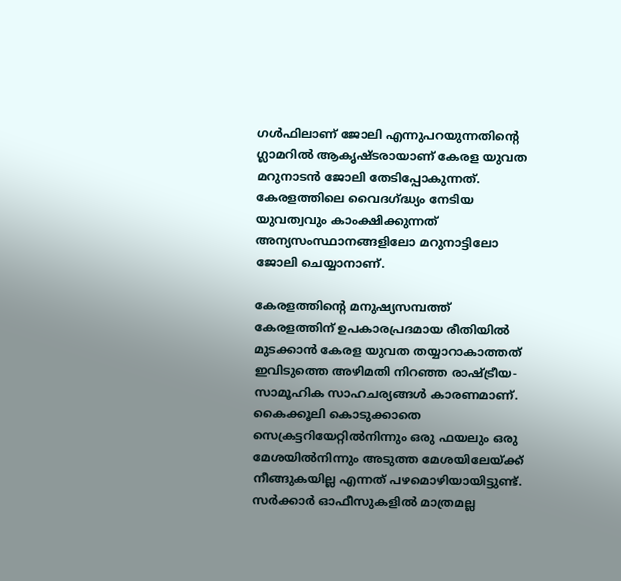ഗള്‍ഫിലാണ് ജോലി എന്നുപറയുന്നതിന്റെ ഗ്ലാമറില്‍ ആകൃഷ്ടരായാണ് കേരള യുവത മറുനാടന്‍ ജോലി തേടിപ്പോകുന്നത്. കേരളത്തിലെ വൈദഗ്‌ദ്ധ്യം നേടിയ യുവത്വവും കാംക്ഷിക്കുന്നത് അന്യസംസ്ഥാനങ്ങളിലോ മറുനാട്ടിലോ ജോലി ചെയ്യാനാണ്.

കേരളത്തിന്റെ മനുഷ്യസമ്പത്ത് കേരളത്തിന് ഉപകാരപ്രദമായ രീതിയില്‍ മുടക്കാന്‍ കേരള യുവത തയ്യാറാകാത്തത് ഇവിടുത്തെ അഴിമതി നിറഞ്ഞ രാഷ്‌ട്രീയ-സാമൂഹിക സാഹചര്യങ്ങള്‍ കാരണമാണ്. കൈക്കൂലി കൊടുക്കാതെ സെക്രട്ടറിയേറ്റില്‍നിന്നും ഒരു ഫയലും ഒരു മേശയില്‍നിന്നും അടുത്ത മേശയിലേയ്‌ക്ക് നീങ്ങുകയില്ല എന്നത് പഴമൊഴിയായിട്ടുണ്ട്. സര്‍ക്കാര്‍ ഓഫീസുകളില്‍ മാത്രമല്ല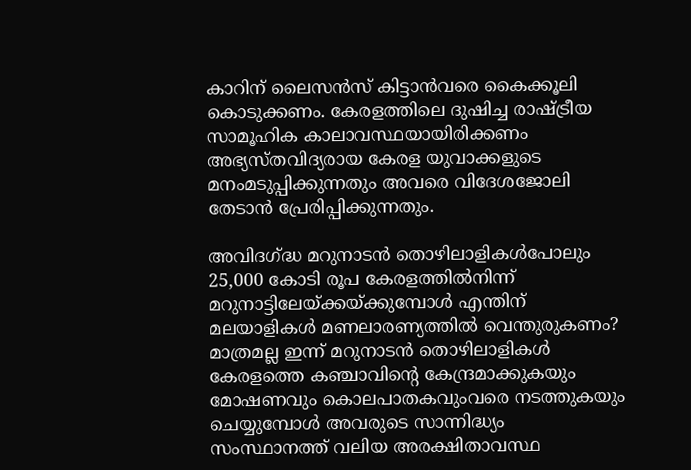കാറിന് ലൈസന്‍സ് കിട്ടാന്‍വരെ കൈക്കൂലി കൊടുക്കണം. കേരളത്തിലെ ദുഷിച്ച രാഷ്‌ട്രീയ സാമൂഹിക കാലാവസ്ഥയായിരിക്കണം അഭ്യസ്തവിദ്യരായ കേരള യുവാക്കളുടെ മനംമടുപ്പിക്കുന്നതും അവരെ വിദേശജോലി തേടാന്‍ പ്രേരിപ്പിക്കുന്നതും.

അവിദഗ്‌ദ്ധ മറുനാടന്‍ തൊഴിലാളികള്‍പോലും 25,000 കോടി രൂപ കേരളത്തില്‍നിന്ന് മറുനാട്ടിലേയ്‌ക്കയ്‌ക്കുമ്പോള്‍ എന്തിന് മലയാളികള്‍ മണലാരണ്യത്തില്‍ വെന്തുരുകണം? മാത്രമല്ല ഇന്ന് മറുനാടന്‍ തൊഴിലാളികള്‍ കേരളത്തെ കഞ്ചാവിന്റെ കേന്ദ്രമാക്കുകയും മോഷണവും കൊലപാതകവുംവരെ നടത്തുകയും ചെയ്യുമ്പോള്‍ അവരുടെ സാന്നിദ്ധ്യം സംസ്ഥാനത്ത് വലിയ അരക്ഷിതാവസ്ഥ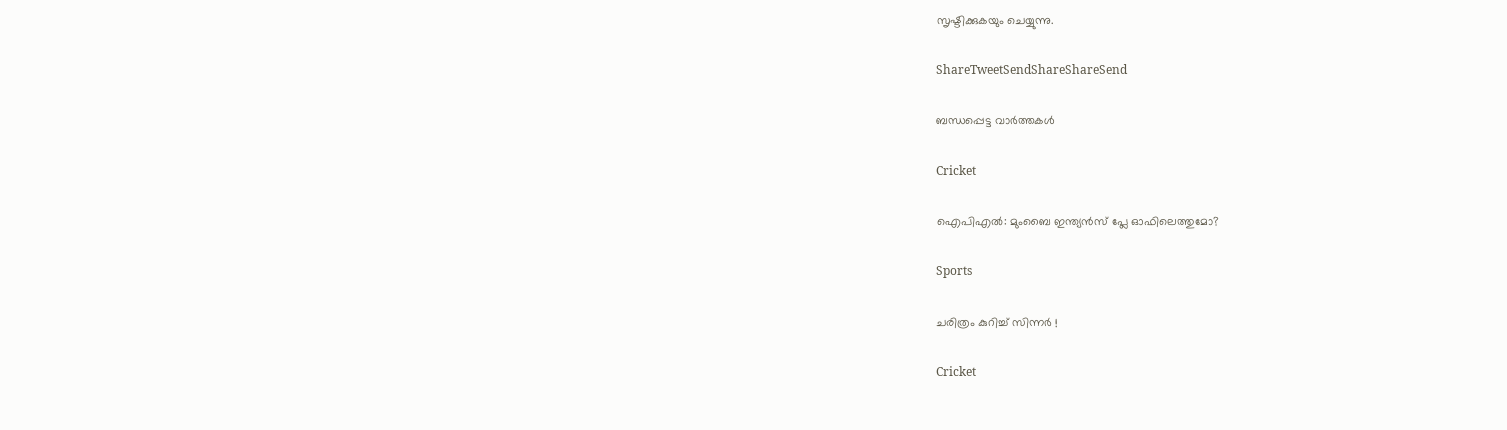സൃഷ്ടിക്കുകയും ചെയ്യുന്നു.

ShareTweetSendShareShareSend

ബന്ധപ്പെട്ട വാര്‍ത്തകള്‍

Cricket

ഐപിഎല്‍: മുംബൈ ഇന്ത്യന്‍സ് പ്ലേ ഓഫിലെത്തുമോ?

Sports

ചരിത്രം കുറിച്ച് സിന്നര്‍ !

Cricket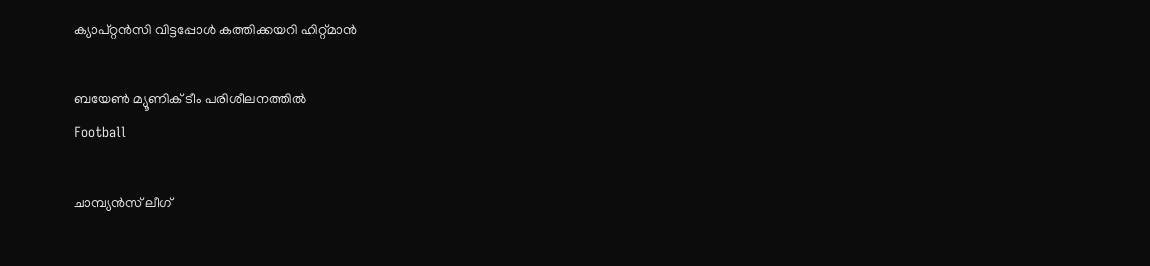ക്യാപ്റ്റന്‍സി വിട്ടപ്പോള്‍ കത്തിക്കയറി ഹിറ്റ്മാന്‍

ബയേണ്‍ മ്യൂണിക് ടീം പരിശീലനത്തില്‍
Football

ചാമ്പ്യന്‍സ് ലീഗ്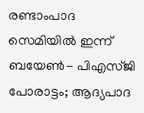രണ്ടാംപാദ സെമിയില്‍ ഇന്ന് ബയേണ്‍- പിഎസ്ജി പോരാട്ടം; ആദ്യപാദ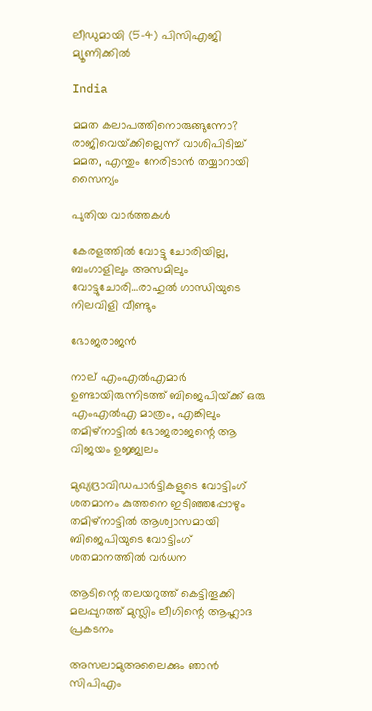ലീഡുമായി (5-4) പിസിഎജി മ്യൂണിക്കില്‍

India

മമത കലാപത്തിനൊരുങ്ങുന്നോ? രാജിവെയ്‌ക്കില്ലെന്ന് വാശിപിടിച്ച് മമത, എന്തും നേരിടാന്‍ തയ്യാറായി സൈന്യം

പുതിയ വാര്‍ത്തകള്‍

കേരളത്തില്‍ വോട്ടു ചോരിയില്ല, ബംഗാളിലും അസമിലും വോട്ടുചോരി…രാഹുല്‍ ഗാന്ധിയുടെ നിലവിളി വീണ്ടും

ഭോജരാജന്‍

നാല് എംഎല്‍എമാര്‍ ഉണ്ടായിരുന്നിടത്ത് ബിജെപിയ്‌ക്ക് ഒരു എംഎല്‍എ മാത്രം, എങ്കിലും തമിഴ്നാട്ടില്‍ ഭോജരാജന്റെ ആ വിജയം ഉജ്ജ്വലം

മുഖ്യദ്രാവിഡപാര്‍ട്ടികളുടെ വോട്ടിംഗ് ശതമാനം കുത്തനെ ഇടിഞ്ഞപ്പോഴും തമിഴ്നാട്ടില്‍ ആശ്വാസമായി ബിജെപിയുടെ വോട്ടിംഗ് ശതമാനത്തില്‍ വര്‍ധന

ആടിന്റെ തലയറുത്ത് കെട്ടിതൂക്കി മലപ്പുറത്ത് മുസ്ലിം ലീഗിന്റെ ആഹ്ലാദ പ്രകടനം

അസലാമുഅലൈക്കും ഞാന്‍ സിപിഎം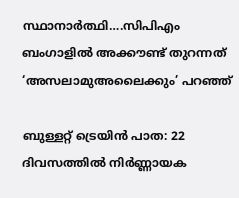സ്ഥാനാര്‍ത്ഥി….സിപിഎം ബംഗാളില്‍ അക്കൗണ്ട് തുറന്നത് ‘അസലാമുഅലൈക്കും’ പറഞ്ഞ്

ബുള്ളറ്റ് ട്രെയിൻ പാത: 22 ദിവസത്തിൽ നിർണ്ണായക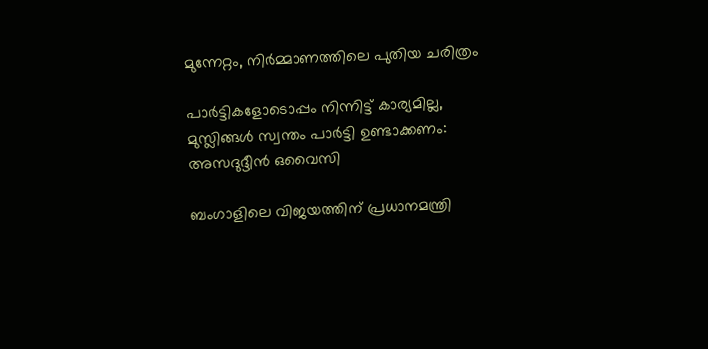മുന്നേറ്റം, നിർമ്മാണത്തിലെ പുതിയ ചരിത്രം

പാർട്ടികളോടൊപ്പം നിന്നിട്ട് കാര്യമില്ല, മുസ്ലിങ്ങൾ സ്വന്തം പാർട്ടി ഉണ്ടാക്കണം: അസദുദ്ദീൻ ഒവൈസി

ബംഗാളിലെ വിജയത്തിന് പ്രധാനമന്ത്രി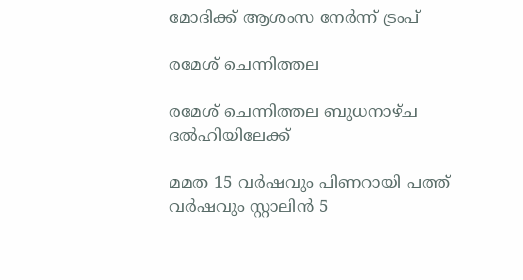മോദിക്ക് ആശംസ നേർന്ന് ട്രംപ്

രമേശ് ചെന്നിത്തല

രമേശ് ചെന്നിത്തല ബുധനാഴ്ച ദല്‍ഹിയിലേക്ക്

മമത 15 വര്‍ഷവും പിണറായി പത്ത് വര്‍ഷവും സ്റ്റാലിന്‍ 5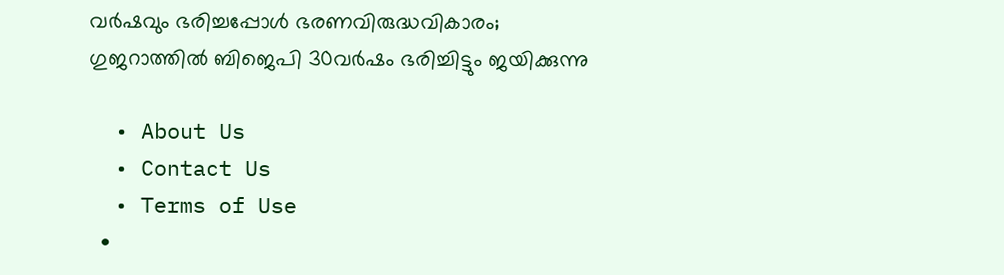വര്‍ഷവും ഭരിച്ചപ്പോള്‍ ഭരണവിരുദ്ധവികാരം; ഗുജറാത്തില്‍ ബിജെപി 30വര്‍ഷം ഭരിച്ചിട്ടും ജയിക്കുന്നു

  • About Us
  • Contact Us
  • Terms of Use
  •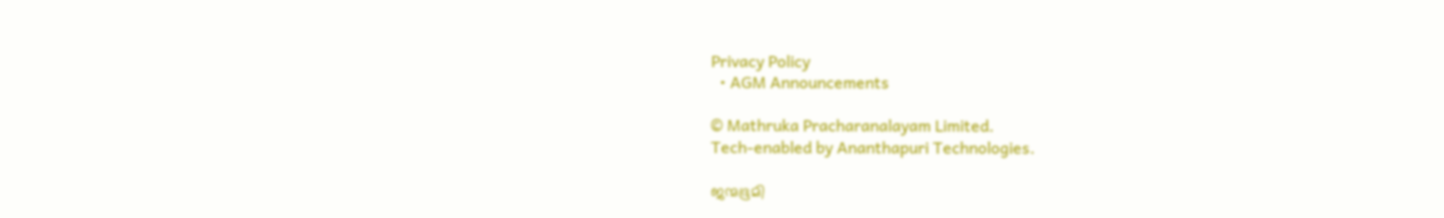Privacy Policy
  • AGM Announcements

© Mathruka Pracharanalayam Limited.
Tech-enabled by Ananthapuri Technologies.

ജന്മഭൂമി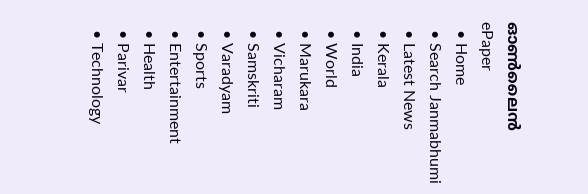ഓണ്‍ലൈന്‍
ePaper
  • Home
  • Search Janmabhumi
  • Latest News
  • Kerala
  • India
  • World
  • Marukara
  • Vicharam
  • Samskriti
  • Varadyam
  • Sports
  • Entertainment
  • Health
  • Parivar
  • Technology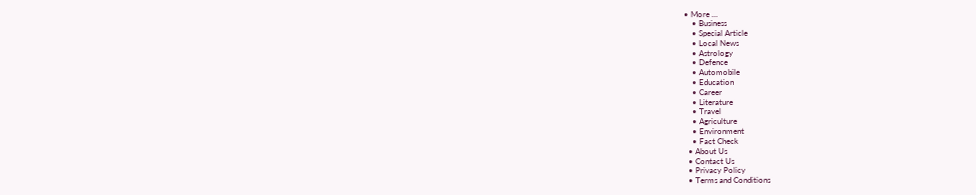• More …
    • Business
    • Special Article
    • Local News
    • Astrology
    • Defence
    • Automobile
    • Education
    • Career
    • Literature
    • Travel
    • Agriculture
    • Environment
    • Fact Check
  • About Us
  • Contact Us
  • Privacy Policy
  • Terms and Conditions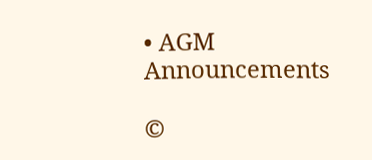• AGM Announcements

©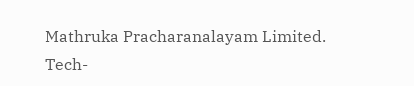Mathruka Pracharanalayam Limited.
Tech-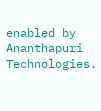enabled by Ananthapuri Technologies.